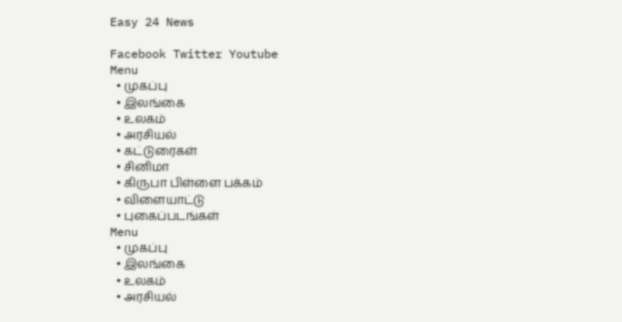Easy 24 News

Facebook Twitter Youtube
Menu
  • முகப்பு
  • இலங்கை
  • உலகம்
  • அரசியல்
  • கட்டுரைகள்
  • சினிமா
  • கிருபா பிள்ளை பக்கம்
  • விளையாட்டு
  • புகைப்படங்கள்
Menu
  • முகப்பு
  • இலங்கை
  • உலகம்
  • அரசியல்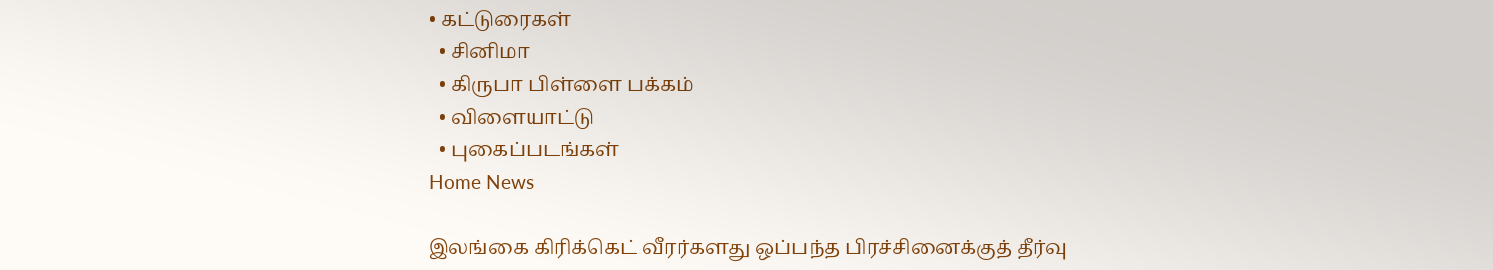• கட்டுரைகள்
  • சினிமா
  • கிருபா பிள்ளை பக்கம்
  • விளையாட்டு
  • புகைப்படங்கள்
Home News

இலங்கை கிரிக்கெட் வீரர்களது ஒப்பந்த பிரச்சினைக்குத் தீர்வு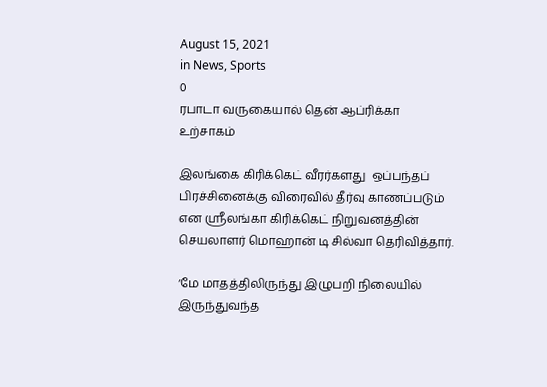August 15, 2021
in News, Sports
0
ரபாடா வருகையால் தென் ஆப்ரிக்கா உற்சாகம்

இலங்கை கிரிக்கெட் வீரர்களது  ஒப்பந்தப் பிரச்சினைக்கு விரைவில் தீர்வு காணப்படும் என ஸ்ரீலங்கா கிரிக்கெட் நிறுவனத்தின் செயலாளர் மொஹான் டி சில்வா தெரிவித்தார்.

‘மே மாதத்திலிருந்து இழுபறி நிலையில் இருந்துவந்த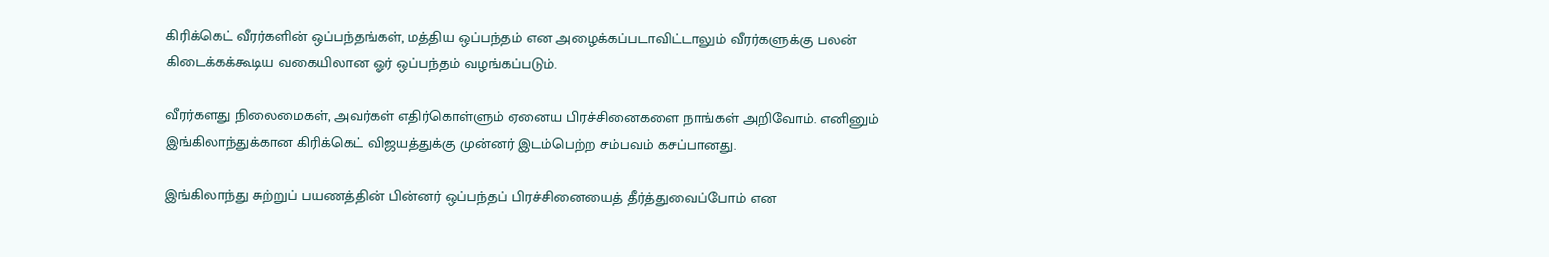கிரிக்கெட் வீரர்களின் ஒப்பந்தங்கள், மத்திய ஒப்பந்தம் என அழைக்கப்படாவிட்டாலும் வீரர்களுக்கு பலன் கிடைக்கக்கூடிய வகையிலான ஓர் ஒப்பந்தம் வழங்கப்படும்.

வீரர்களது நிலைமைகள், அவர்கள் எதிர்கொள்ளும் ஏனைய பிரச்சினைகளை நாங்கள் அறிவோம். எனினும் இங்கிலாந்துக்கான கிரிக்கெட் விஜயத்துக்கு முன்னர் இடம்பெற்ற சம்பவம் கசப்பானது.

இங்கிலாந்து சுற்றுப் பயணத்தின் பின்னர் ஒப்பந்தப் பிரச்சினையைத் தீர்த்துவைப்போம் என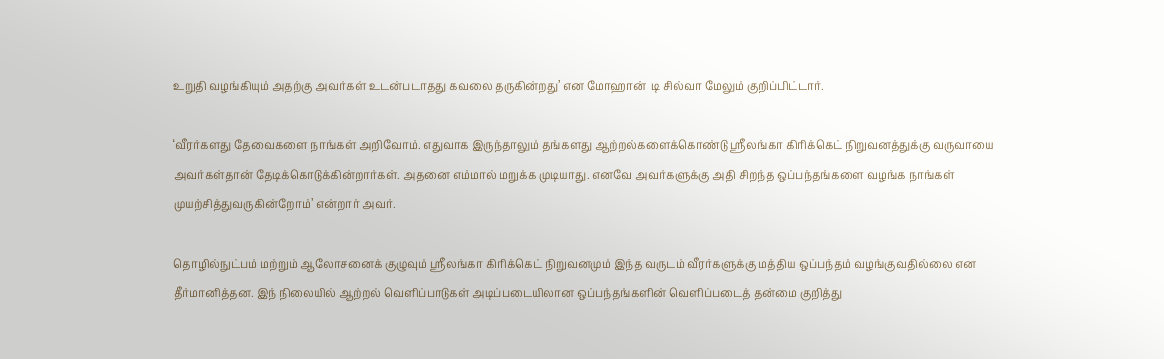உறுதி வழங்கியும் அதற்கு அவர்கள் உடன்படாதது கவலை தருகின்றது’ என மோஹான்  டி சில்வா மேலும் குறிப்பிட்டார்.

‘வீரர்களது தேவைகளை நாங்கள் அறிவோம். எதுவாக இருந்தாலும் தங்களது ஆற்றல்களைக்கொண்டு ஸ்ரீலங்கா கிரிக்கெட் நிறுவனத்துக்கு வருவாயை  அவர்கள்தான் தேடிக்கொடுக்கின்றார்கள். அதனை எம்மால் மறுக்க முடியாது. எனவே அவர்களுக்கு அதி சிறந்த ஒப்பந்தங்களை வழங்க நாங்கள் முயற்சித்துவருகின்றோம்’ என்றார் அவர்.

தொழில்நுட்பம் மற்றும் ஆலோசனைக் குழுவும் ஸ்ரீலங்கா கிரிக்கெட் நிறுவனமும் இந்த வருடம் வீரர்களுக்கு மத்திய ஒப்பந்தம் வழங்குவதில்லை என தீர்மானித்தன. இந் நிலையில் ஆற்றல் வெளிப்பாடுகள் அடிப்படையிலான ஒப்பந்தங்களின் வெளிப்படைத் தன்மை குறித்து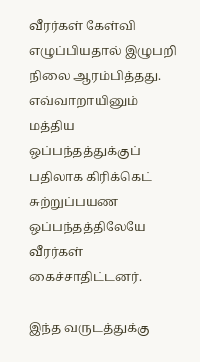வீரர்கள் கேள்வி எழுப்பியதால் இழுபறி நிலை ஆரம்பித்தது. எவ்வாறாயினும் மத்திய ஒப்பந்தத்துக்குப் பதிலாக கிரிக்கெட் சுற்றுப்பயண ஒப்பந்தத்திலேயே வீரர்கள் கைச்சாதிட்டனர்.

இந்த வருடத்துக்கு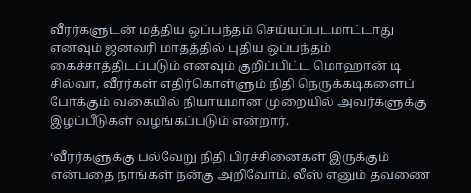வீரர்களுடன் மத்திய ஒப்பந்தம் செய்யப்படமாட்டாது எனவும் ஜனவரி மாதத்தில் புதிய ஒப்பந்தம் கைச்சாத்திடப்படும் எனவும் குறிப்பிட்ட மொஹான் டி சில்வா, வீரர்கள் எதிர்கொள்ளும் நிதி நெருக்கடிகளைப் போக்கும் வகையில் நியாயமான முறையில் அவர்களுக்கு இழப்பீடுகள் வழங்கப்படும் என்றார்.

‘வீரர்களுக்கு பல்வேறு நிதி பிரச்சினைகள் இருக்கும் என்பதை நாங்கள் நன்கு அறிவோம். லீஸ் எனும் தவணை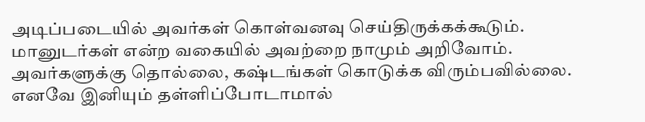அடிப்படையில் அவர்கள் கொள்வனவு செய்திருக்கக்கூடும். மானுடர்கள் என்ற வகையில் அவற்றை நாமும் அறிவோம். அவர்களுக்கு தொல்லை, கஷ்டங்கள் கொடுக்க விரும்பவில்லை. எனவே இனியும் தள்ளிப்போடாமால்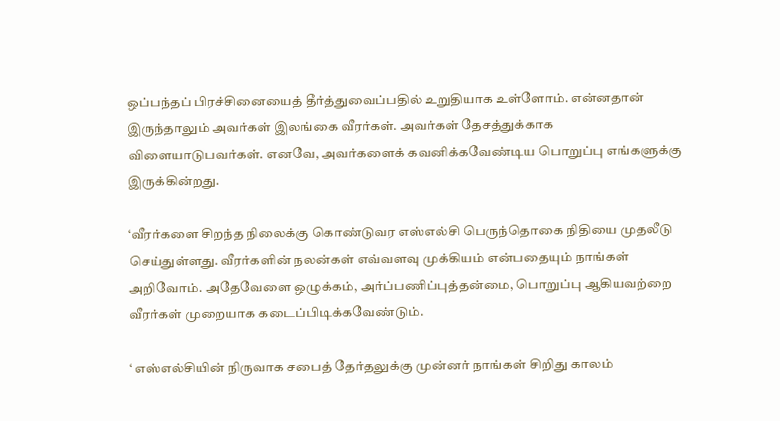ஒப்பந்தப் பிரச்சினையைத் தீர்த்துவைப்பதில் உறுதியாக உள்ளோம். என்னதான் இருந்தாலும் அவர்கள் இலங்கை வீரர்கள். அவர்கள் தேசத்துக்காக விளையாடுபவர்கள். எனவே, அவர்களைக் கவனிக்கவேண்டிய பொறுப்பு எங்களுக்கு இருக்கின்றது.

‘வீரர்களை சிறந்த நிலைக்கு கொண்டுவர எஸ்எல்சி பெருந்தொகை நிதியை முதலீடு செய்துள்ளது. வீரர்களின் நலன்கள் எவ்வளவு முக்கியம் என்பதையும் நாங்கள் அறிவோம். அதேவேளை ஒழுக்கம், அர்ப்பணிப்புத்தன்மை, பொறுப்பு ஆகியவற்றை வீரர்கள் முறையாக கடைப்பிடிக்கவேண்டும்.

‘ எஸ்எல்சியின் நிருவாக சபைத் தேர்தலுக்கு முன்னர் நாங்கள் சிறிது காலம்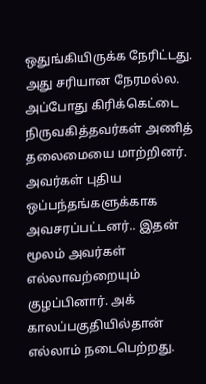ஒதுங்கியிருக்க நேரிட்டது. அது சரியான நேரமல்ல. அப்போது கிரிக்கெட்டை நிருவகித்தவர்கள் அணித் தலைமையை மாற்றினர். அவர்கள் புதிய ஒப்பந்தங்களுக்காக அவசரப்பட்டனர்.. இதன் மூலம் அவர்கள் எல்லாவற்றையும் குழப்பினார். அக் காலப்பகுதியில்தான் எல்லாம் நடைபெற்றது.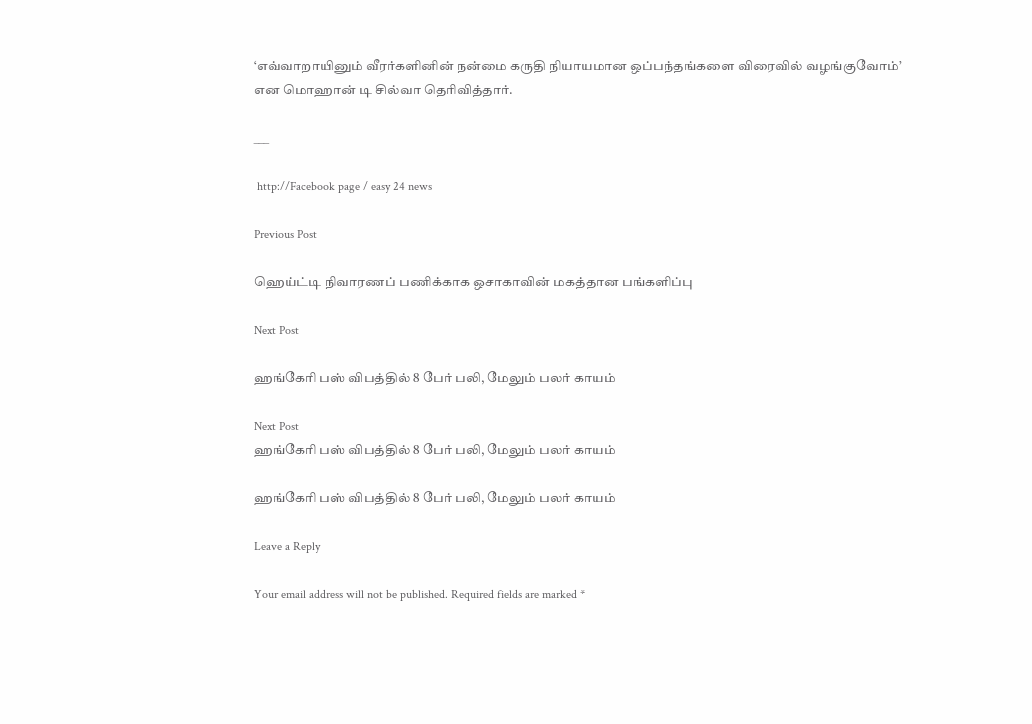‘எவ்வாறாயினும் வீரர்களினின் நன்மை கருதி நியாயமான ஒப்பந்தங்களை விரைவில் வழங்குவோம்’ என மொஹான் டி சில்வா தெரிவித்தார்.

___

 http://Facebook page / easy 24 news

Previous Post

ஹெய்ட்டி நிவாரணப் பணிக்காக ஒசாகாவின் மகத்தான பங்களிப்பு

Next Post

ஹங்கேரி பஸ் விபத்தில் 8 பேர் பலி, மேலும் பலர் காயம்

Next Post
ஹங்கேரி பஸ் விபத்தில் 8 பேர் பலி, மேலும் பலர் காயம்

ஹங்கேரி பஸ் விபத்தில் 8 பேர் பலி, மேலும் பலர் காயம்

Leave a Reply

Your email address will not be published. Required fields are marked *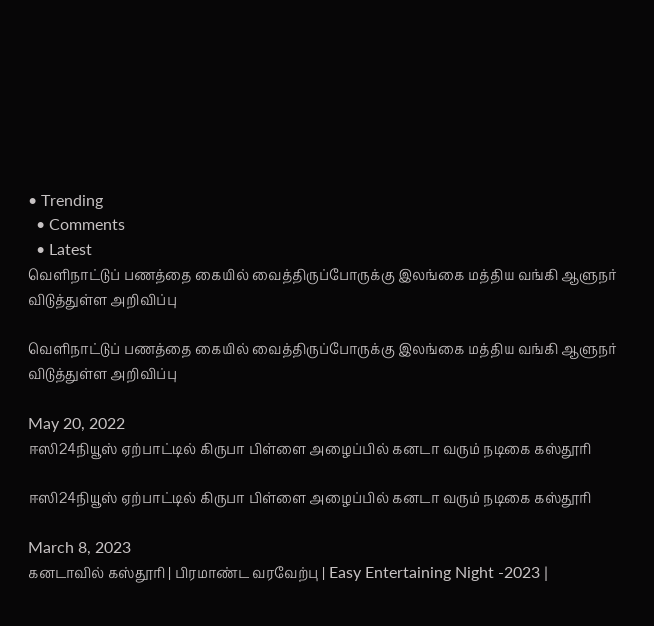• Trending
  • Comments
  • Latest
வெளிநாட்டுப் பணத்தை கையில் வைத்திருப்போருக்கு இலங்கை மத்திய வங்கி ஆளுநர் விடுத்துள்ள அறிவிப்பு

வெளிநாட்டுப் பணத்தை கையில் வைத்திருப்போருக்கு இலங்கை மத்திய வங்கி ஆளுநர் விடுத்துள்ள அறிவிப்பு

May 20, 2022
ஈஸி24நியூஸ் ஏற்பாட்டில் கிருபா பிள்ளை அழைப்பில் கனடா வரும் நடிகை கஸ்தூரி

ஈஸி24நியூஸ் ஏற்பாட்டில் கிருபா பிள்ளை அழைப்பில் கனடா வரும் நடிகை கஸ்தூரி

March 8, 2023
கனடாவில் கஸ்தூரி | பிரமாண்ட வரவேற்பு | Easy Entertaining Night -2023 |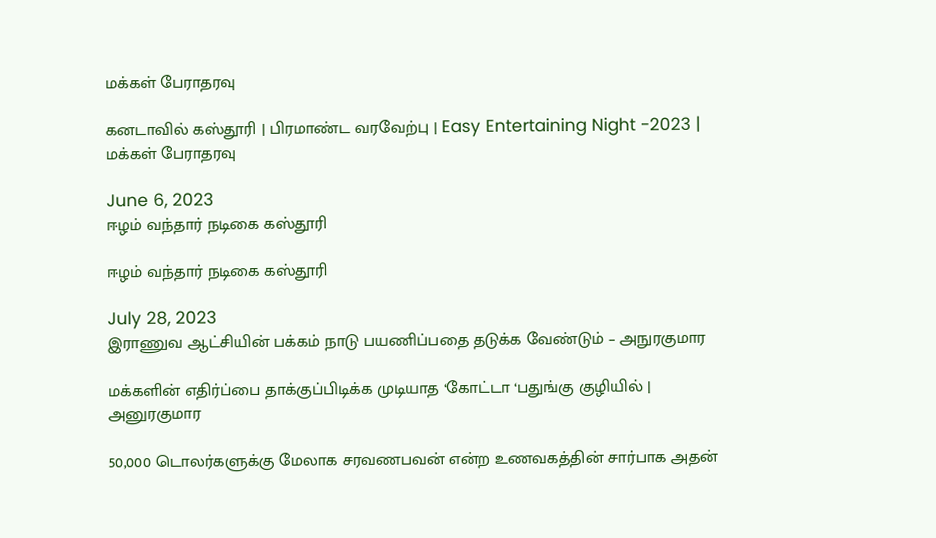மக்கள் பேராதரவு

கனடாவில் கஸ்தூரி | பிரமாண்ட வரவேற்பு | Easy Entertaining Night -2023 | மக்கள் பேராதரவு

June 6, 2023
ஈழம் வந்தார் நடிகை கஸ்தூரி

ஈழம் வந்தார் நடிகை கஸ்தூரி

July 28, 2023
இராணுவ ஆட்சியின் பக்கம் நாடு பயணிப்பதை தடுக்க வேண்டும் – அநுரகுமார

மக்களின் எதிர்ப்பை தாக்குப்பிடிக்க முடியாத ‘கோட்டா ‘பதுங்கு குழியில் | அனுரகுமார

50,000 டொலர்களுக்கு மேலாக சரவணபவன் என்ற உணவகத்தின் சார்பாக அதன்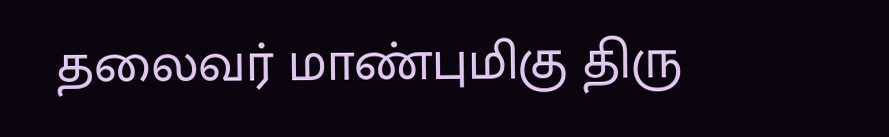தலைவர் மாண்புமிகு திரு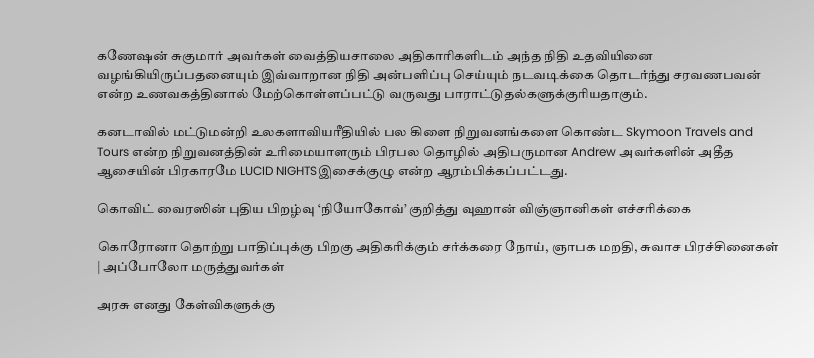கணேஷன் சுகுமார் அவர்கள் வைத்தியசாலை அதிகாரிகளிடம் அந்த நிதி உதவியினை வழங்கியிருப்பதனையும் இவ்வாறான நிதி அன்பளிப்பு செய்யும் நடவடிக்கை தொடர்ந்து சரவணபவன் என்ற உணவகத்தினால் மேற்கொள்ளப்பட்டு வருவது பாராட்டுதல்களுக்குரியதாகும்.

கனடாவில் மட்டுமன்றி உலகளாவியரீதியில் பல கிளை நிறுவனங்களை கொண்ட Skymoon Travels and Tours என்ற நிறுவனத்தின் உரிமையாளரும் பிரபல தொழில் அதிபருமான Andrew அவர்களின் அதீத ஆசையின் பிரகாரமே LUCID NIGHTSஇசைக்குழு என்ற ஆரம்பிக்கப்பட்டது.

கொவிட் வைரஸின் புதிய பிறழ்வு ‘நியோகோவ்’ குறித்து வுஹான் விஞ்ஞானிகள் எச்சரிக்கை

கொரோனா தொற்று பாதிப்புக்கு பிறகு அதிகரிக்கும் சர்க்கரை நோய், ஞாபக மறதி, சுவாச பிரச்சினைகள் | அப்போலோ மருத்துவர்கள்

அரசு எனது கேள்விகளுக்கு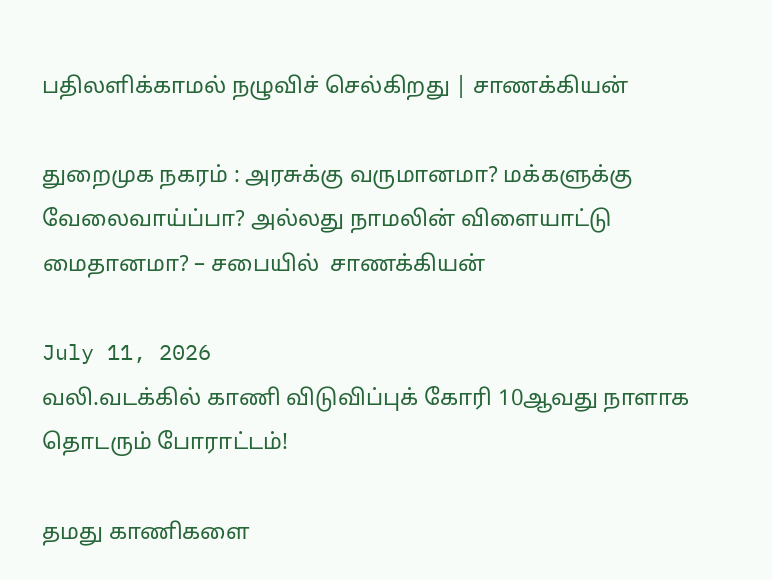பதிலளிக்காமல் நழுவிச் செல்கிறது | சாணக்கியன்

துறைமுக நகரம் : அரசுக்கு வருமானமா? மக்களுக்கு வேலைவாய்ப்பா? அல்லது நாமலின் விளையாட்டு மைதானமா? – சபையில்  சாணக்கியன்

July 11, 2026
வலி.வடக்கில் காணி விடுவிப்புக் கோரி 10ஆவது நாளாக தொடரும் போராட்டம்!

தமது காணிகளை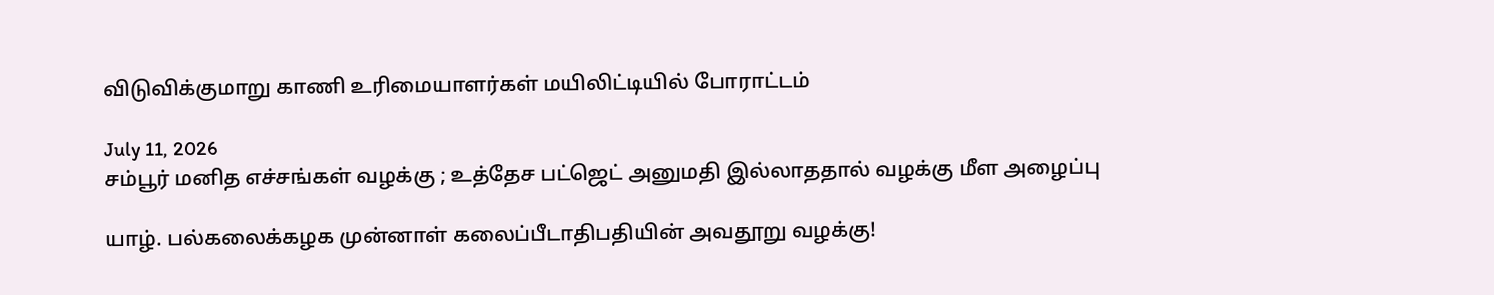விடுவிக்குமாறு காணி உரிமையாளர்கள் மயிலிட்டியில் போராட்டம்

July 11, 2026
சம்பூர் மனித எச்சங்கள் வழக்கு ; உத்தேச பட்ஜெட் அனுமதி இல்லாததால் வழக்கு மீள அழைப்பு

யாழ். பல்கலைக்கழக முன்னாள் கலைப்பீடாதிபதியின் அவதூறு வழக்கு!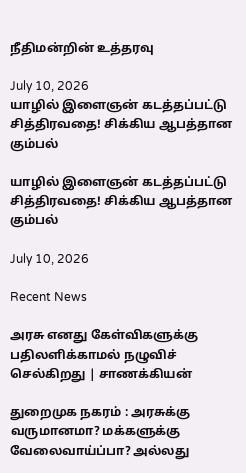நீதிமன்றின் உத்தரவு

July 10, 2026
யாழில் இளைஞன் கடத்தப்பட்டு சித்திரவதை! சிக்கிய ஆபத்தான கும்பல்

யாழில் இளைஞன் கடத்தப்பட்டு சித்திரவதை! சிக்கிய ஆபத்தான கும்பல்

July 10, 2026

Recent News

அரசு எனது கேள்விகளுக்கு பதிலளிக்காமல் நழுவிச் செல்கிறது | சாணக்கியன்

துறைமுக நகரம் : அரசுக்கு வருமானமா? மக்களுக்கு வேலைவாய்ப்பா? அல்லது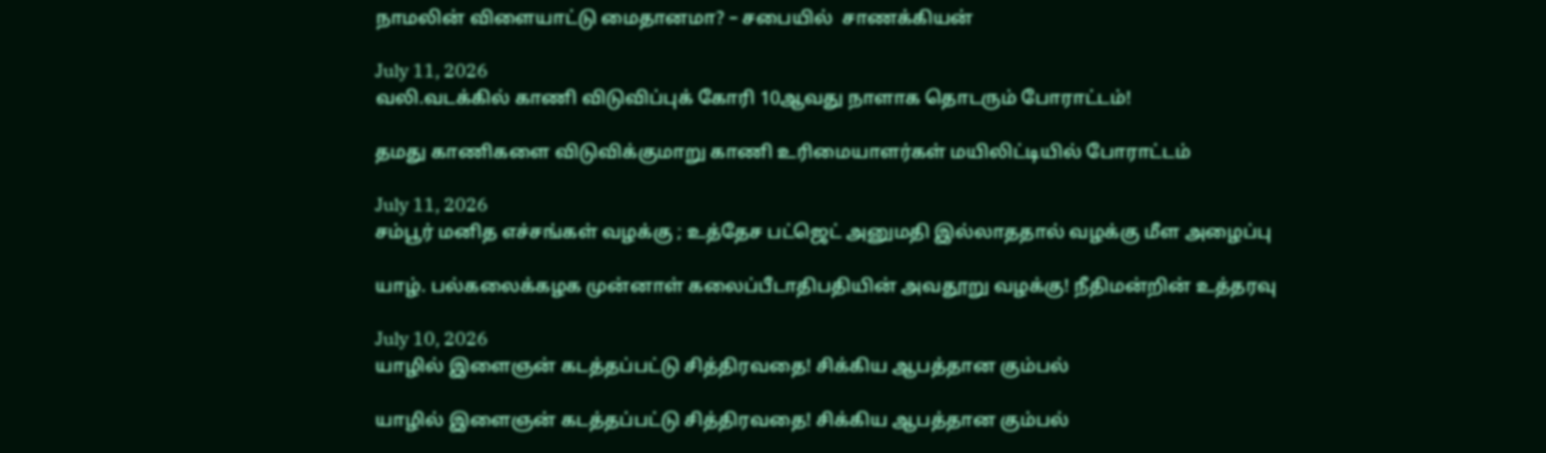நாமலின் விளையாட்டு மைதானமா? – சபையில்  சாணக்கியன்

July 11, 2026
வலி.வடக்கில் காணி விடுவிப்புக் கோரி 10ஆவது நாளாக தொடரும் போராட்டம்!

தமது காணிகளை விடுவிக்குமாறு காணி உரிமையாளர்கள் மயிலிட்டியில் போராட்டம்

July 11, 2026
சம்பூர் மனித எச்சங்கள் வழக்கு ; உத்தேச பட்ஜெட் அனுமதி இல்லாததால் வழக்கு மீள அழைப்பு

யாழ். பல்கலைக்கழக முன்னாள் கலைப்பீடாதிபதியின் அவதூறு வழக்கு! நீதிமன்றின் உத்தரவு

July 10, 2026
யாழில் இளைஞன் கடத்தப்பட்டு சித்திரவதை! சிக்கிய ஆபத்தான கும்பல்

யாழில் இளைஞன் கடத்தப்பட்டு சித்திரவதை! சிக்கிய ஆபத்தான கும்பல்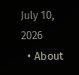July 10, 2026
  • About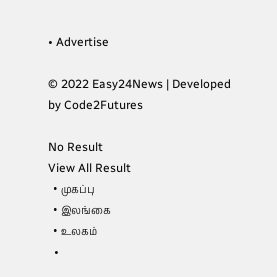• Advertise

© 2022 Easy24News | Developed by Code2Futures

No Result
View All Result
  • முகப்பு
  • இலங்கை
  • உலகம்
  •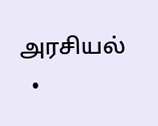அரசியல்
  •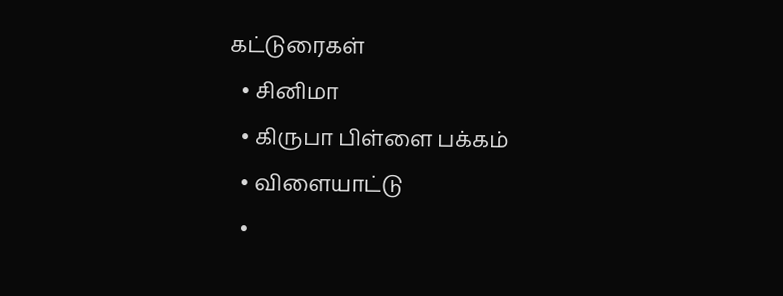கட்டுரைகள்
  • சினிமா
  • கிருபா பிள்ளை பக்கம்
  • விளையாட்டு
  •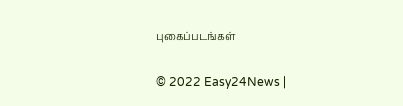புகைப்படங்கள்

© 2022 Easy24News |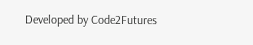Developed by Code2Futures